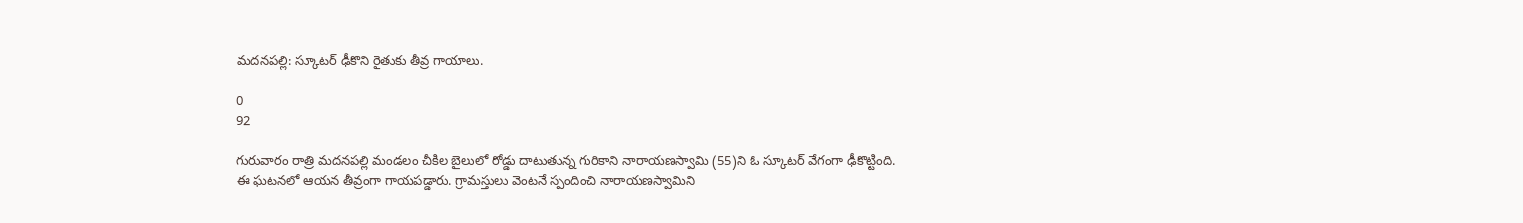మదనపల్లి: స్కూటర్ ఢీకొని రైతుకు తీవ్ర గాయాలు.

0
92

గురువారం రాత్రి మదనపల్లి మండలం చీకిల బైలులో రోడ్డు దాటుతున్న గురికాని నారాయణస్వామి (55)ని ఓ స్కూటర్ వేగంగా ఢీకొట్టింది. ఈ ఘటనలో ఆయన తీవ్రంగా గాయపడ్డారు. గ్రామస్తులు వెంటనే స్పందించి నారాయణస్వామిని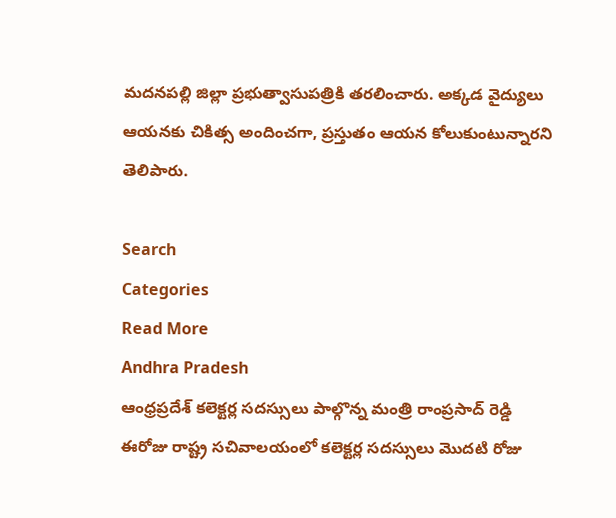మదనపల్లి జిల్లా ప్రభుత్వాసుపత్రికి తరలించారు. అక్కడ వైద్యులు ఆయనకు చికిత్స అందించగా, ప్రస్తుతం ఆయన కోలుకుంటున్నారని తెలిపారు.

Search
Categories
Read More
Andhra Pradesh
ఆంధ్రప్రదేశ్ కలెక్టర్ల సదస్సులు పాల్గొన్న మంత్రి రాంప్రసాద్ రెడ్డి
ఈరోజు రాష్ట్ర సచివాలయంలో కలెక్టర్ల సదస్సులు మొదటి రోజు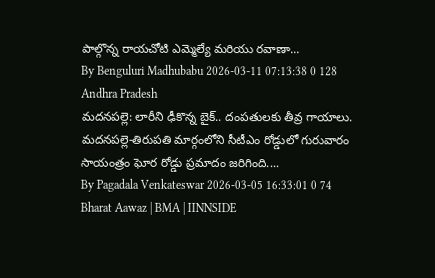పాల్గొన్న రాయచోటి ఎమ్మెల్యే మరియు రవాణా...
By Benguluri Madhubabu 2026-03-11 07:13:38 0 128
Andhra Pradesh
మదనపల్లె: లారీని ఢీకొన్న బైక్.. దంపతులకు తీవ్ర గాయాలు.
మదనపల్లె-తిరుపతి మార్గంలోని సీటీఎం రోడ్డులో గురువారం సాయంత్రం ఘోర రోడ్డు ప్రమాదం జరిగింది....
By Pagadala Venkateswar 2026-03-05 16:33:01 0 74
Bharat Aawaz | BMA | IINNSIDE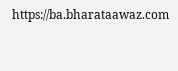https://ba.bharataawaz.com